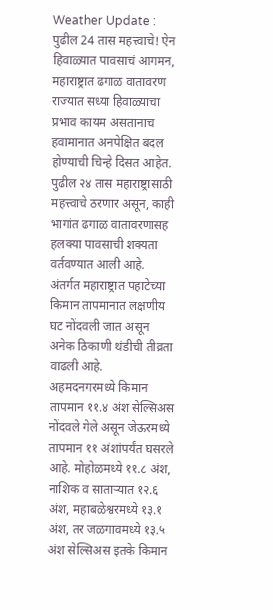Weather Update : पुढील 24 तास महत्त्वाचे! ऐन हिवाळ्यात पावसाचं आगमन, महाराष्ट्रात ढगाळ वातावरण
राज्यात सध्या हिवाळ्याचा प्रभाव कायम असतानाच हवामानात अनपेक्षित बदल होण्याची चिन्हे दिसत आहेत. पुढील २४ तास महाराष्ट्रासाठी महत्त्वाचे ठरणार असून, काही भागांत ढगाळ वातावरणासह हलक्या पावसाची शक्यता वर्तवण्यात आली आहे. अंतर्गत महाराष्ट्रात पहाटेच्या किमान तापमानात लक्षणीय घट नोंदवली जात असून अनेक ठिकाणी थंडीची तीव्रता वाढली आहे.
अहमदनगरमध्ये किमान तापमान ११.४ अंश सेल्सिअस नोंदवले गेले असून जेऊरमध्ये तापमान ११ अंशांपर्यंत घसरले आहे. मोहोळमध्ये ११.८ अंश, नाशिक व साताऱ्यात १२.६ अंश, महाबळेश्वरमध्ये १३.१ अंश, तर जळगावमध्ये १३.५ अंश सेल्सिअस इतके किमान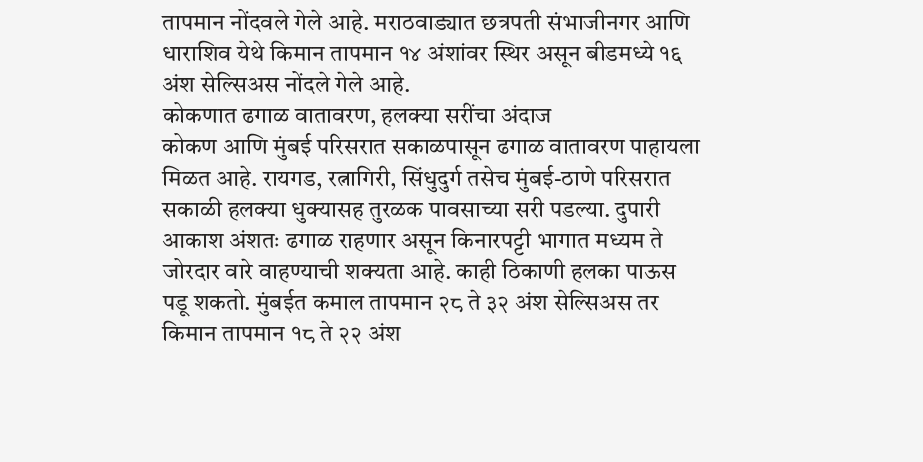तापमान नोंदवले गेले आहे. मराठवाड्यात छत्रपती संभाजीनगर आणि धाराशिव येथे किमान तापमान १४ अंशांवर स्थिर असून बीडमध्ये १६ अंश सेल्सिअस नोंदले गेले आहे.
कोकणात ढगाळ वातावरण, हलक्या सरींचा अंदाज
कोकण आणि मुंबई परिसरात सकाळपासून ढगाळ वातावरण पाहायला मिळत आहे. रायगड, रत्नागिरी, सिंधुदुर्ग तसेच मुंबई-ठाणे परिसरात सकाळी हलक्या धुक्यासह तुरळक पावसाच्या सरी पडल्या. दुपारी आकाश अंशतः ढगाळ राहणार असून किनारपट्टी भागात मध्यम ते जोरदार वारे वाहण्याची शक्यता आहे. काही ठिकाणी हलका पाऊस पडू शकतो. मुंबईत कमाल तापमान २८ ते ३२ अंश सेल्सिअस तर किमान तापमान १८ ते २२ अंश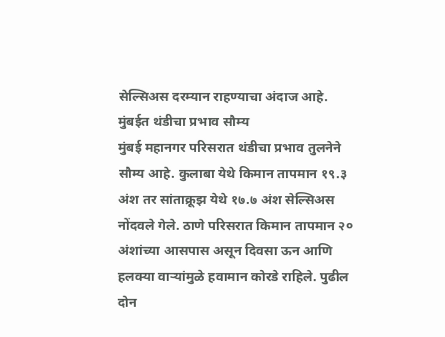सेल्सिअस दरम्यान राहण्याचा अंदाज आहे.
मुंबईत थंडीचा प्रभाव सौम्य
मुंबई महानगर परिसरात थंडीचा प्रभाव तुलनेने सौम्य आहे. कुलाबा येथे किमान तापमान १९.३ अंश तर सांताक्रूझ येथे १७.७ अंश सेल्सिअस नोंदवले गेले. ठाणे परिसरात किमान तापमान २० अंशांच्या आसपास असून दिवसा ऊन आणि हलक्या वाऱ्यांमुळे हवामान कोरडे राहिले. पुढील दोन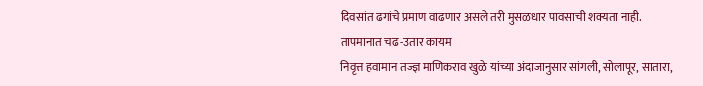दिवसांत ढगांचे प्रमाण वाढणार असले तरी मुसळधार पावसाची शक्यता नाही.
तापमानात चढ-उतार कायम
निवृत्त हवामान तज्ज्ञ माणिकराव खुळे यांच्या अंदाजानुसार सांगली, सोलापूर, सातारा,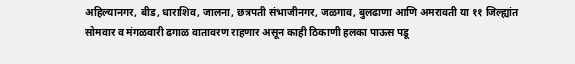अहिल्यानगर, बीड, धाराशिव, जालना, छत्रपती संभाजीनगर, जळगाव, बुलढाणा आणि अमरावती या ११ जिल्ह्यांत सोमवार व मंगळवारी ढगाळ वातावरण राहणार असून काही ठिकाणी हलका पाऊस पडू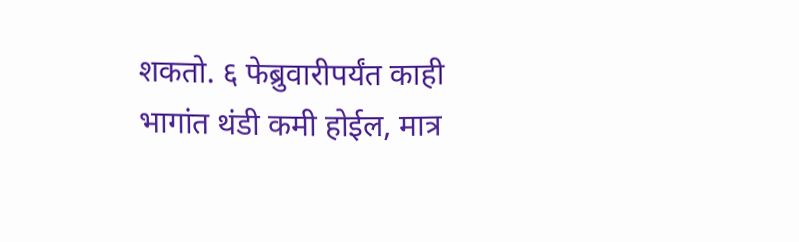शकतो. ६ फेब्रुवारीपर्यंत काही भागांत थंडी कमी होईल, मात्र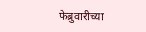फेब्रुवारीच्या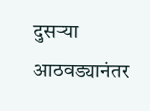दुसऱ्या आठवड्यानंतर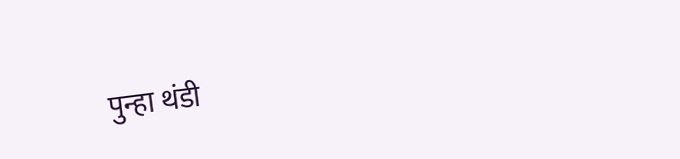पुन्हा थंडी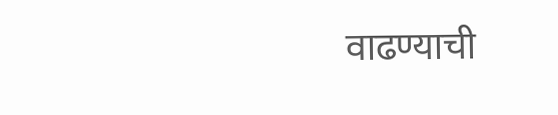वाढण्याची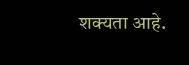शक्यता आहे.